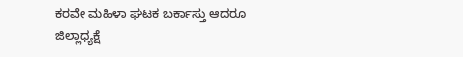ಕರವೇ ಮಹಿಳಾ ಘಟಕ ಬರ್ಕಾಸ್ತು ಆದರೂ ಜಿಲ್ಲಾಧ್ಯಕ್ಷೆ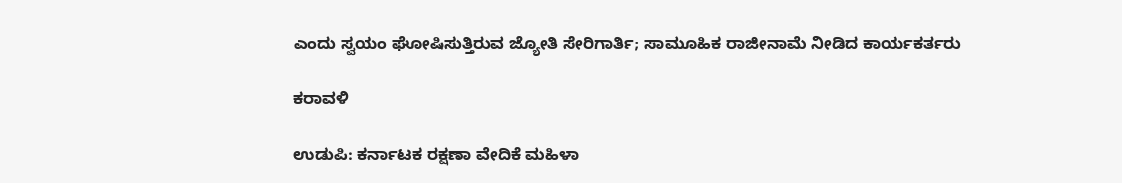ಎಂದು ಸ್ವಯಂ ಘೋಷಿಸುತ್ತಿರುವ ಜ್ಯೋತಿ ಸೇರಿಗಾರ್ತಿ; ಸಾಮೂಹಿಕ ರಾಜೀನಾಮೆ ನೀಡಿದ ಕಾರ್ಯಕರ್ತರು

ಕರಾವಳಿ

ಉಡುಪಿ: ಕರ್ನಾಟಕ ರಕ್ಷಣಾ ವೇದಿಕೆ ಮಹಿಳಾ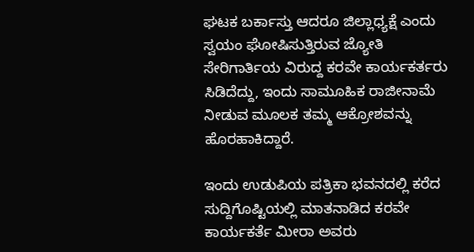ಘಟಕ ಬರ್ಕಾಸ್ತು ಆದರೂ ಜಿಲ್ಲಾಧ್ಯಕ್ಷೆ ಎಂದು ಸ್ವಯಂ ಘೋಷಿಸುತ್ತಿರುವ ಜ್ಯೋತಿ ಸೇರಿಗಾರ್ತಿಯ ವಿರುದ್ದ ಕರವೇ ಕಾರ್ಯಕರ್ತರು ಸಿಡಿದೆದ್ದು, ಇಂದು ಸಾಮೂಹಿಕ ರಾಜೀನಾಮೆ ನೀಡುವ ಮೂಲಕ ತಮ್ಮ ಆಕ್ರೋಶವನ್ನು ಹೊರಹಾಕಿದ್ದಾರೆ.

ಇಂದು ಉಡುಪಿಯ ಪತ್ರಿಕಾ ಭವನದಲ್ಲಿ ಕರೆದ ಸುದ್ದಿಗೊಷ್ಟಿಯಲ್ಲಿ ಮಾತನಾಡಿದ ಕರವೇ ಕಾರ್ಯಕರ್ತೆ ಮೀರಾ ಅವರು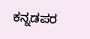ಕನ್ನಡಪರ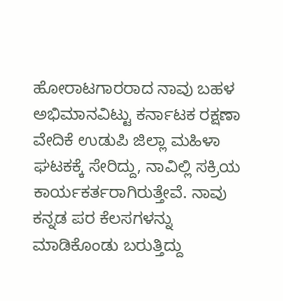ಹೋರಾಟಗಾರರಾದ ನಾವು ಬಹಳ ಅಭಿಮಾನವಿಟ್ಟು ಕರ್ನಾಟಕ ರಕ್ಷಣಾ ವೇದಿಕೆ ಉಡುಪಿ ಜಿಲ್ಲಾ ಮಹಿಳಾ ಘಟಕಕ್ಕೆ ಸೇರಿದ್ದು, ನಾವಿಲ್ಲಿ ಸಕ್ರಿಯ ಕಾರ್ಯಕರ್ತರಾಗಿರುತ್ತೇವೆ. ನಾವು ಕನ್ನಡ ಪರ ಕೆಲಸಗಳನ್ನು ಮಾಡಿಕೊಂಡು ಬರುತ್ತಿದ್ದು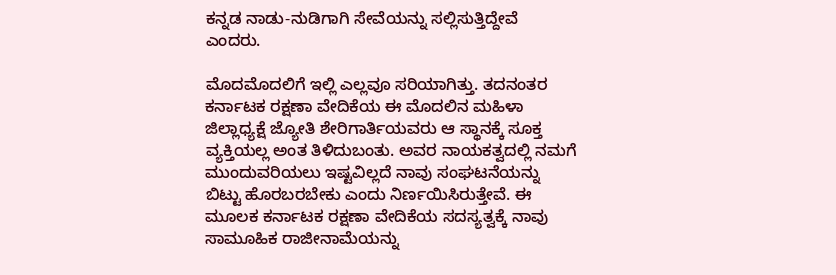ಕನ್ನಡ ನಾಡು-ನುಡಿಗಾಗಿ ಸೇವೆಯನ್ನು ಸಲ್ಲಿಸುತ್ತಿದ್ದೇವೆ ಎಂದರು.

ಮೊದಮೊದಲಿಗೆ ಇಲ್ಲಿ ಎಲ್ಲವೂ ಸರಿಯಾಗಿತ್ತು. ತದನಂತರ ಕರ್ನಾಟಕ ರಕ್ಷಣಾ ವೇದಿಕೆಯ ಈ ಮೊದಲಿನ ಮಹಿಳಾ ಜಿಲ್ಲಾಧ್ಯಕ್ಷೆ ಜ್ಯೋತಿ ಶೇರಿಗಾರ್ತಿಯವರು ಆ ಸ್ಥಾನಕ್ಕೆ ಸೂಕ್ತ ವ್ಯಕ್ತಿಯಲ್ಲ ಅಂತ ತಿಳಿದುಬಂತು. ಅವರ ನಾಯಕತ್ವದಲ್ಲಿ ನಮಗೆ ಮುಂದುವರಿಯಲು ಇಷ್ಟವಿಲ್ಲದೆ ನಾವು ಸಂಘಟನೆಯನ್ನು ಬಿಟ್ಟು ಹೊರಬರಬೇಕು ಎಂದು ನಿರ್ಣಯಿಸಿರುತ್ತೇವೆ. ಈ ಮೂಲಕ ಕರ್ನಾಟಕ ರಕ್ಷಣಾ ವೇದಿಕೆಯ ಸದಸ್ಯತ್ವಕ್ಕೆ ನಾವು ಸಾಮೂಹಿಕ ರಾಜೀನಾಮೆಯನ್ನು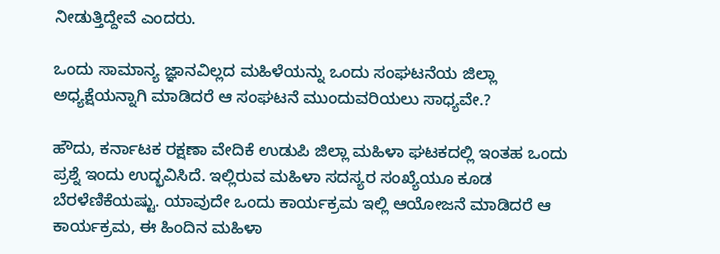ನೀಡುತ್ತಿದ್ದೇವೆ ಎಂದರು.

ಒಂದು ಸಾಮಾನ್ಯ ಜ್ಞಾನವಿಲ್ಲದ ಮಹಿಳೆಯನ್ನು ಒಂದು ಸಂಘಟನೆಯ ಜಿಲ್ಲಾ ಅಧ್ಯಕ್ಷೆಯನ್ನಾಗಿ ಮಾಡಿದರೆ ಆ ಸಂಘಟನೆ ಮುಂದುವರಿಯಲು ಸಾಧ್ಯವೇ.?

ಹೌದು, ಕರ್ನಾಟಕ ರಕ್ಷಣಾ ವೇದಿಕೆ ಉಡುಪಿ ಜಿಲ್ಲಾ ಮಹಿಳಾ ಘಟಕದಲ್ಲಿ ಇಂತಹ ಒಂದು ಪ್ರಶ್ನೆ ಇಂದು ಉದ್ಭವಿಸಿದೆ. ಇಲ್ಲಿರುವ ಮಹಿಳಾ ಸದಸ್ಯರ ಸಂಖ್ಯೆಯೂ ಕೂಡ ಬೆರಳೆಣಿಕೆಯಷ್ಟು. ಯಾವುದೇ ಒಂದು ಕಾರ್ಯಕ್ರಮ ಇಲ್ಲಿ ಆಯೋಜನೆ ಮಾಡಿದರೆ ಆ ಕಾರ್ಯಕ್ರಮ, ಈ ಹಿಂದಿನ ಮಹಿಳಾ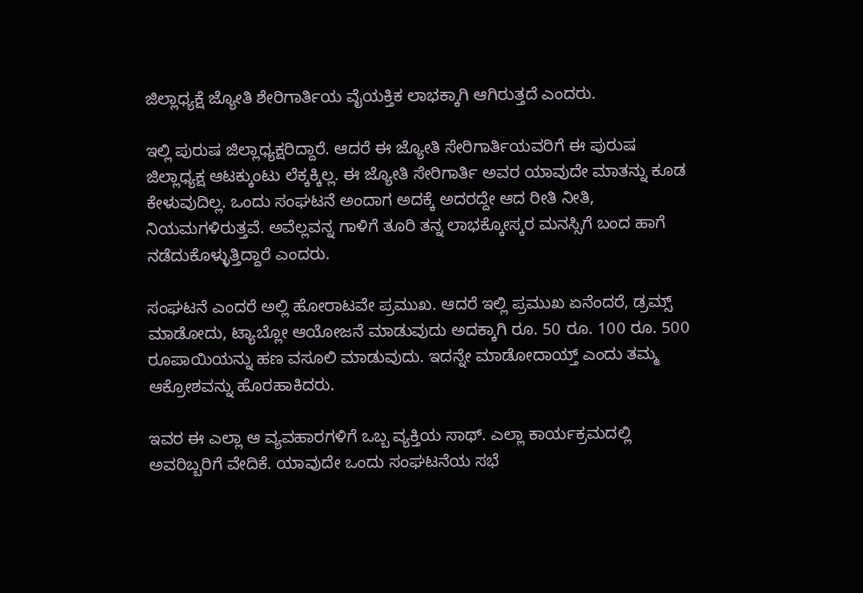ಜಿಲ್ಲಾಧ್ಯಕ್ಷೆ ಜ್ಯೋತಿ ಶೇರಿಗಾರ್ತಿಯ ವೈಯಕ್ತಿಕ ಲಾಭಕ್ಕಾಗಿ ಆಗಿರುತ್ತದೆ ಎಂದರು.

ಇಲ್ಲಿ ಪುರುಷ ಜಿಲ್ಲಾಧ್ಯಕ್ಷರಿದ್ದಾರೆ. ಆದರೆ ಈ ಜ್ಯೋತಿ ಸೇರಿಗಾರ್ತಿಯವರಿಗೆ ಈ ಪುರುಷ ಜಿಲ್ಲಾಧ್ಯಕ್ಷ ಆಟಕ್ಕುಂಟು ಲೆಕ್ಕಕ್ಕಿಲ್ಲ. ಈ ಜ್ಯೋತಿ ಸೇರಿಗಾರ್ತಿ ಅವರ ಯಾವುದೇ ಮಾತನ್ನು ಕೂಡ ಕೇಳುವುದಿಲ್ಲ. ಒಂದು ಸಂಘಟನೆ ಅಂದಾಗ ಅದಕ್ಕೆ ಅದರದ್ದೇ ಆದ ರೀತಿ ನೀತಿ, ನಿಯಮಗಳಿರುತ್ತವೆ. ಅವೆಲ್ಲವನ್ನ ಗಾಳಿಗೆ ತೂರಿ ತನ್ನ ಲಾಭಕ್ಕೋಸ್ಕರ ಮನಸ್ಸಿಗೆ ಬಂದ ಹಾಗೆ ನಡೆದುಕೊಳ್ಳುತ್ತಿದ್ದಾರೆ ಎಂದರು.

ಸಂಘಟನೆ ಎಂದರೆ ಅಲ್ಲಿ ಹೋರಾಟವೇ ಪ್ರಮುಖ. ಆದರೆ ಇಲ್ಲಿ ಪ್ರಮುಖ ಏನೆಂದರೆ, ಡ್ರಮ್ಸ್ ಮಾಡೋದು, ಟ್ಯಾಬ್ಲೋ ಆಯೋಜನೆ ಮಾಡುವುದು ಅದಕ್ಕಾಗಿ ರೂ. 50 ರೂ. 100 ರೂ. 500 ರೂಪಾಯಿಯನ್ನು ಹಣ ವಸೂಲಿ ಮಾಡುವುದು. ಇದನ್ನೇ ಮಾಡೋದಾಯ್ತ್ ಎಂದು ತಮ್ಮ ಆಕ್ರೋಶವನ್ನು ಹೊರಹಾಕಿದರು.

ಇವರ ಈ ಎಲ್ಲಾ ಆ ವ್ಯವಹಾರಗಳಿಗೆ ಒಬ್ಬ ವ್ಯಕ್ತಿಯ ಸಾಥ್. ಎಲ್ಲಾ ಕಾರ್ಯಕ್ರಮದಲ್ಲಿ ಅವರಿಬ್ಬರಿಗೆ ವೇದಿಕೆ. ಯಾವುದೇ ಒಂದು ಸಂಘಟನೆಯ ಸಭೆ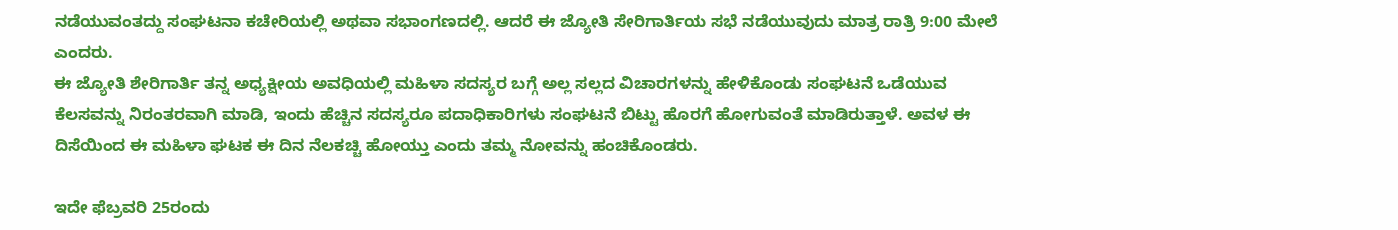ನಡೆಯುವಂತದ್ದು ಸಂಘಟನಾ ಕಚೇರಿಯಲ್ಲಿ ಅಥವಾ ಸಭಾಂಗಣದಲ್ಲಿ. ಆದರೆ ಈ ಜ್ಯೋತಿ ಸೇರಿಗಾರ್ತಿಯ ಸಭೆ ನಡೆಯುವುದು ಮಾತ್ರ ರಾತ್ರಿ 9:00 ಮೇಲೆ ಎಂದರು.
ಈ ಜ್ಯೋತಿ ಶೇರಿಗಾರ್ತಿ ತನ್ನ ಅಧ್ಯಕ್ಷೀಯ ಅವಧಿಯಲ್ಲಿ ಮಹಿಳಾ ಸದಸ್ಯರ ಬಗ್ಗೆ ಅಲ್ಲ ಸಲ್ಲದ ವಿಚಾರಗಳನ್ನು ಹೇಳಿಕೊಂಡು ಸಂಘಟನೆ ಒಡೆಯುವ ಕೆಲಸವನ್ನು ನಿರಂತರವಾಗಿ ಮಾಡಿ, ಇಂದು ಹೆಚ್ಚಿನ ಸದಸ್ಯರೂ ಪದಾಧಿಕಾರಿಗಳು ಸಂಘಟನೆ ಬಿಟ್ಟು ಹೊರಗೆ ಹೋಗುವಂತೆ ಮಾಡಿರುತ್ತಾಳೆ. ಅವಳ ಈ ದಿಸೆಯಿಂದ ಈ ಮಹಿಳಾ ಘಟಕ ಈ ದಿನ ನೆಲಕಚ್ಚಿ ಹೋಯ್ತು ಎಂದು ತಮ್ಮ ನೋವನ್ನು ಹಂಚಿಕೊಂಡರು.

ಇದೇ ಫೆಬ್ರವರಿ 25ರಂದು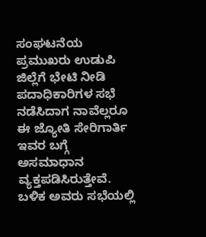ಸಂಘಟನೆಯ ಪ್ರಮುಖರು ಉಡುಪಿ ಜಿಲ್ಲೆಗೆ ಭೇಟಿ ನೀಡಿ ಪದಾಧಿಕಾರಿಗಳ ಸಭೆ ನಡೆಸಿದಾಗ ನಾವೆಲ್ಲರೂ ಈ ಜ್ಯೋತಿ ಸೇರಿಗಾರ್ತಿ ಇವರ ಬಗ್ಗೆ ಅಸಮಾಧಾನ ವ್ಯಕ್ತಪಡಿಸಿರುತ್ತೇವೆ. ಬಳಿಕ ಅವರು ಸಭೆಯಲ್ಲಿ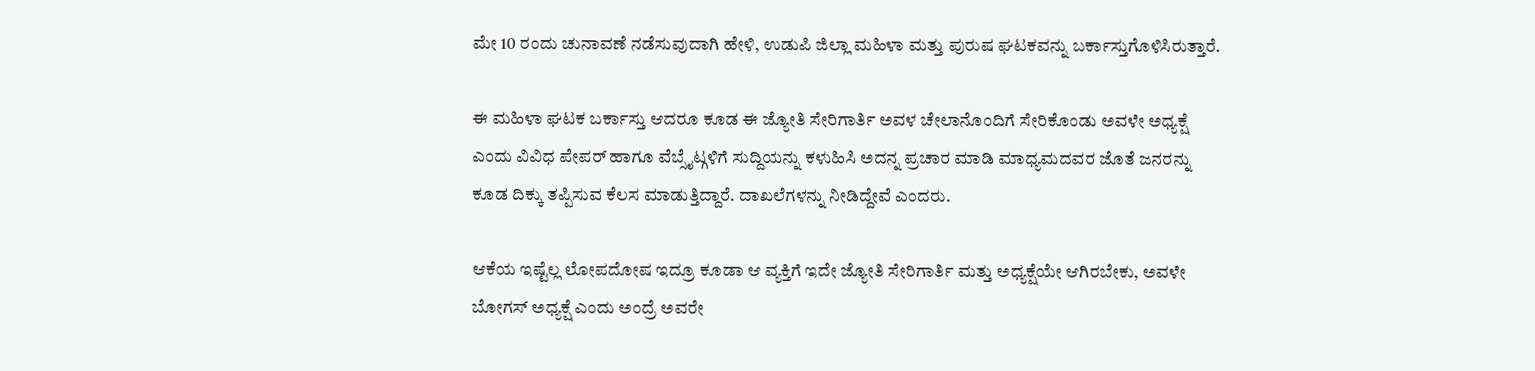ಮೇ 10 ರಂದು ಚುನಾವಣೆ ನಡೆಸುವುದಾಗಿ ಹೇಳಿ, ಉಡುಪಿ ಜಿಲ್ಲಾ ಮಹಿಳಾ ಮತ್ತು ಪುರುಷ ಘಟಕವನ್ನು ಬರ್ಕಾಸ್ತುಗೊಳಿಸಿರುತ್ತಾರೆ.

ಈ ಮಹಿಳಾ ಘಟಕ ಬರ್ಕಾಸ್ತು ಆದರೂ ಕೂಡ ಈ ಜ್ಯೋತಿ ಸೇರಿಗಾರ್ತಿ ಅವಳ ಚೇಲಾನೊಂದಿಗೆ ಸೇರಿಕೊಂಡು ಅವಳೇ ಅಧ್ಯಕ್ಷೆ ಎಂದು ವಿವಿಧ ಪೇಪರ್ ಹಾಗೂ ವೆಬ್ಸೈಟ್ಗಳಿಗೆ ಸುದ್ದಿಯನ್ನು ಕಳುಹಿಸಿ ಅದನ್ನ ಪ್ರಚಾರ ಮಾಡಿ ಮಾಧ್ಯಮದವರ ಜೊತೆ ಜನರನ್ನು ಕೂಡ ದಿಕ್ಕು ತಪ್ಪಿಸುವ ಕೆಲಸ ಮಾಡುತ್ತಿದ್ದಾರೆ. ದಾಖಲೆಗಳನ್ನು ನೀಡಿದ್ದೇವೆ ಎಂದರು.

ಆಕೆಯ ಇಷ್ಟೆಲ್ಲ ಲೋಪದೋಷ ಇದ್ರೂ ಕೂಡಾ ಆ ವ್ಯಕ್ತಿಗೆ ಇದೇ ಜ್ಯೋತಿ ಸೇರಿಗಾರ್ತಿ ಮತ್ತು ಅಧ್ಯಕ್ಷೆಯೇ ಆಗಿರಬೇಕು, ಅವಳೇ ಬೋಗಸ್ ಅಧ್ಯಕ್ಷೆ ಎಂದು ಅಂದ್ರೆ ಅವರೇ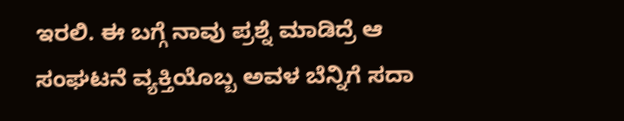ಇರಲಿ. ಈ ಬಗ್ಗೆ ನಾವು ಪ್ರಶ್ನೆ ಮಾಡಿದ್ರೆ ಆ ಸಂಘಟನೆ ವ್ಯಕ್ತಿಯೊಬ್ಬ ಅವಳ ಬೆನ್ನಿಗೆ ಸದಾ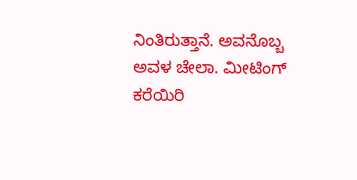ನಿಂತಿರುತ್ತಾನೆ. ಅವನೊಬ್ಬ ಅವಳ ಚೇಲಾ. ಮೀಟಿಂಗ್ ಕರೆಯಿರಿ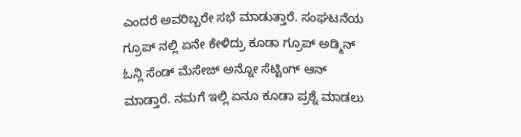ಎಂದರೆ ಅವರಿಬ್ಬರೇ ಸಭೆ ಮಾಡುತ್ತಾರೆ. ಸಂಘಟನೆಯ ಗ್ರೂಪ್ ನಲ್ಲಿ ಏನೇ ಕೇಳಿದ್ರು ಕೂಡಾ ಗ್ರೂಪ್ ಅಡ್ಮಿನ್ ಓನ್ಲಿ ಸೆಂಡ್ ಮೆಸೇಜ್ ಅನ್ನೋ ಸೆಟ್ಟಿಂಗ್ ಆನ್ ಮಾಡ್ತಾರೆ. ನಮಗೆ ಇಲ್ಲಿ ಏನೂ ಕೂಡಾ ಪ್ರಶ್ನೆ ಮಾಡಲು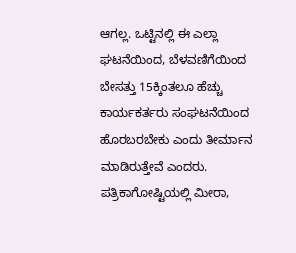ಆಗಲ್ಲ. ಒಟ್ಟಿನಲ್ಲಿ ಈ ಎಲ್ಲಾ ಘಟನೆಯಿಂದ, ಬೆಳವಣಿಗೆಯಿಂದ ಬೇಸತ್ತು 15ಕ್ಕಿಂತಲೂ ಹೆಚ್ಚು ಕಾರ್ಯಕರ್ತರು ಸಂಘಟನೆಯಿಂದ ಹೊರಬರಬೇಕು ಎಂದು ತೀರ್ಮಾನ ಮಾಡಿರುತ್ತೇವೆ ಎಂದರು. ಪತ್ರಿಕಾಗೋಷ್ಟಿಯಲ್ಲಿ ಮೀರಾ,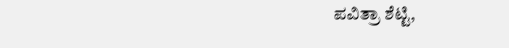ಪವಿತ್ರಾ ಶೆಟ್ಟಿ,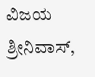ವಿಜಯ ಶ್ರೀನಿವಾಸ್,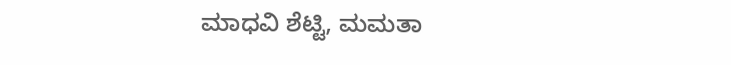ಮಾಧವಿ ಶೆಟ್ಟಿ, ಮಮತಾ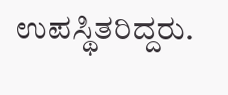ಉಪಸ್ಥಿತರಿದ್ದರು.